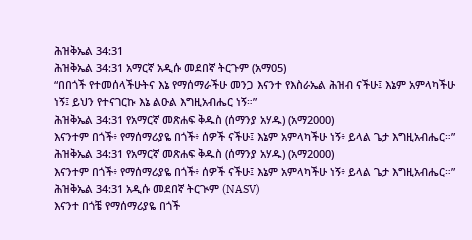ሕዝቅኤል 34:31
ሕዝቅኤል 34:31 አማርኛ አዲሱ መደበኛ ትርጉም (አማ05)
“በበጎች የተመሰላችሁትና እኔ የማሰማራችሁ መንጋ እናንተ የእስራኤል ሕዝብ ናችሁ፤ እኔም አምላካችሁ ነኝ፤ ይህን የተናገርኩ እኔ ልዑል እግዚአብሔር ነኝ።”
ሕዝቅኤል 34:31 የአማርኛ መጽሐፍ ቅዱስ (ሰማንያ አሃዱ) (አማ2000)
እናንተም በጎች፥ የማሰማሪያዬ በጎች፥ ሰዎች ናችሁ፤ እኔም አምላካችሁ ነኝ፥ ይላል ጌታ እግዚአብሔር።”
ሕዝቅኤል 34:31 የአማርኛ መጽሐፍ ቅዱስ (ሰማንያ አሃዱ) (አማ2000)
እናንተም በጎች፥ የማሰማሪያዬ በጎች፥ ሰዎች ናችሁ፤ እኔም አምላካችሁ ነኝ፥ ይላል ጌታ እግዚአብሔር።”
ሕዝቅኤል 34:31 አዲሱ መደበኛ ትርጒም (NASV)
እናንተ በጎቼ የማሰማሪያዬ በጎች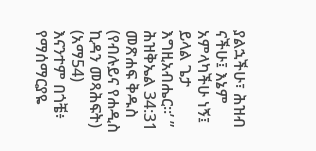ያልኋችሁ፣ ሕዝብ ናችሁ፤ እኔም አምላካችሁ ነኝ፤ ይላል ጌታ እግዚአብሔር።’ ”
ሕዝቅኤል 34:31 መጽሐፍ ቅዱስ (የብሉይና የሐዲስ ኪዳን መጻሕፍት) (አማ54)
እናንተም በጎቼ፥ የማሰማርያዬ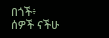በጎች፥ ሰዎች ናችሁ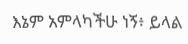እኔም አምላካችሁ ነኝ፥ ይላል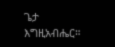ጌታ እግዚአብሔር።